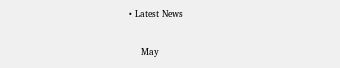• Latest News

    May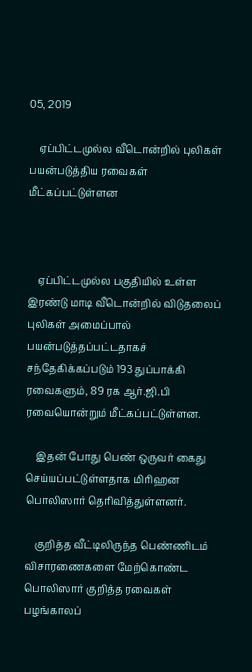05, 2019

    ஏப்பிட்டமுல்ல வீடொன்றில் புலிகள் பயன்படுத்திய ரவைகள் மீட்கப்பட்டுள்ளன



    ஏப்பிட்டமுல்ல பகுதியில் உள்ள இரண்டு மாடி வீடொன்றில் விடுதலைப் புலிகள் அமைப்பால் பயன்படுத்தப்பட்டதாகச் சந்தேகிக்கப்படும் 193 துப்பாக்கி ரவைகளும், 89 ரக ஆர்.ஜி.பி ரவையொன்றும் மீட்கப்பட்டுள்ளன.

    இதன் போது பெண் ஒருவர் கைது செய்யப்பட்டுள்ளதாக மிாிஹன பொலிஸார் தொிவித்துள்ளனர்.

    குறித்த வீட்டிலிருந்த பெண்ணிடம் விசாரணைகளை மேற்கொண்ட பொலிஸார் குறித்த ரவைகள் பழங்காலப்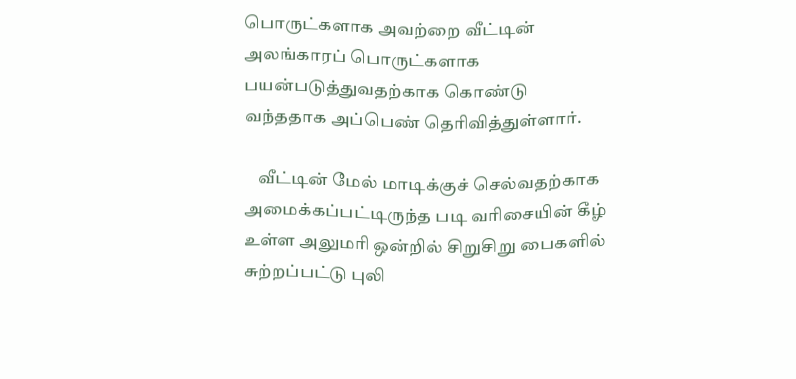பொருட்களாக அவற்றை வீட்டின் அலங்காரப் பொருட்களாக பயன்படுத்துவதற்காக கொண்டு வந்ததாக அப்பெண் தொிவித்துள்ளார்.

    வீட்டின் மேல் மாடிக்குச் செல்வதற்காக அமைக்கப்பட்டிருந்த படி வாிசையின் கீழ் உள்ள அலுமாி ஒன்றில் சிறுசிறு பைகளில் சுற்றப்பட்டு புலி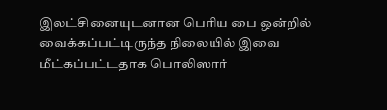இலட்சினையுடனான பொிய பை ஒன்றில் வைக்கப்பட்டிருந்த நிலையில் இவை மீட்கப்பட்டதாக பொலிஸார்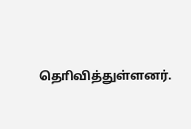தொிவித்துள்ளனர்.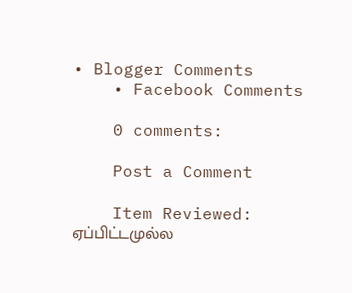• Blogger Comments
    • Facebook Comments

    0 comments:

    Post a Comment

    Item Reviewed: ஏப்பிட்டமுல்ல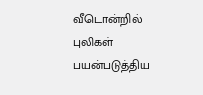வீடொன்றில் புலிகள் பயன்படுத்திய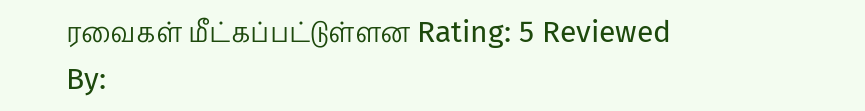ரவைகள் மீட்கப்பட்டுள்ளன Rating: 5 Reviewed By: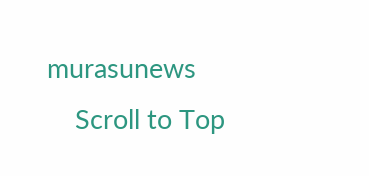murasunews
    Scroll to Top